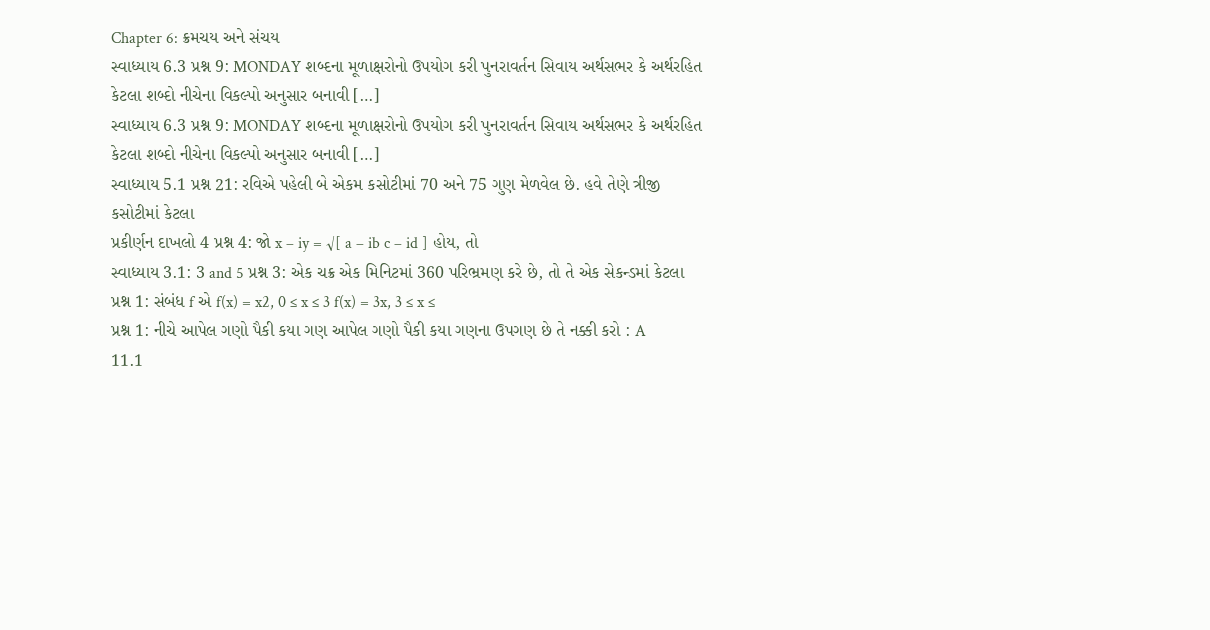Chapter 6: ક્રમચય અને સંચય
સ્વાધ્યાય 6.3 પ્રશ્ન 9: MONDAY શબ્દના મૂળાક્ષરોનો ઉપયોગ કરી પુનરાવર્તન સિવાય અર્થસભર કે અર્થરહિત કેટલા શબ્દો નીચેના વિકલ્પો અનુસાર બનાવી […]
સ્વાધ્યાય 6.3 પ્રશ્ન 9: MONDAY શબ્દના મૂળાક્ષરોનો ઉપયોગ કરી પુનરાવર્તન સિવાય અર્થસભર કે અર્થરહિત કેટલા શબ્દો નીચેના વિકલ્પો અનુસાર બનાવી […]
સ્વાધ્યાય 5.1 પ્રશ્ન 21: રવિએ પહેલી બે એકમ કસોટીમાં 70 અને 75 ગુણ મેળવેલ છે. હવે તેણે ત્રીજી કસોટીમાં કેટલા
પ્રકીર્ણન દાખલો 4 પ્રશ્ન 4: જો x – iy = √[ a – ib c – id ] હોય, તો
સ્વાધ્યાય 3.1: 3 and 5 પ્રશ્ન 3: એક ચક્ર એક મિનિટમાં 360 પરિભ્રમણ કરે છે, તો તે એક સેકન્ડમાં કેટલા
પ્રશ્ન 1: સંબંધ f એ f(x) = x2, 0 ≤ x ≤ 3 f(x) = 3x, 3 ≤ x ≤
પ્રશ્ન 1: નીચે આપેલ ગણો પૈકી કયા ગણ આપેલ ગણો પૈકી કયા ગણના ઉપગણ છે તે નક્કી કરો : A
11.1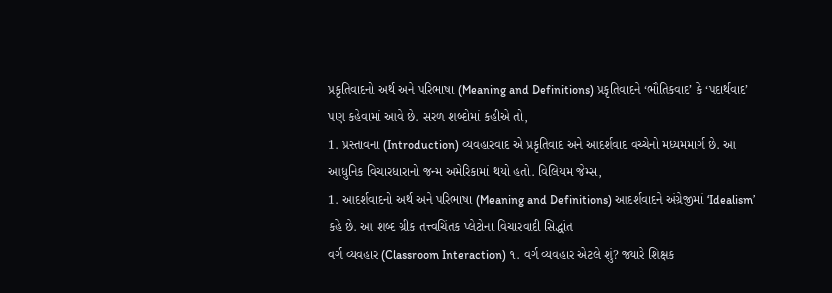પ્રકૃતિવાદનો અર્થ અને પરિભાષા (Meaning and Definitions) પ્રકૃતિવાદને ‘ભૌતિકવાદ’ કે ‘પદાર્થવાદ’ પણ કહેવામાં આવે છે. સરળ શબ્દોમાં કહીએ તો,
1. પ્રસ્તાવના (Introduction) વ્યવહારવાદ એ પ્રકૃતિવાદ અને આદર્શવાદ વચ્ચેનો મધ્યમમાર્ગ છે. આ આધુનિક વિચારધારાનો જન્મ અમેરિકામાં થયો હતો. વિલિયમ જેમ્સ,
1. આદર્શવાદનો અર્થ અને પરિભાષા (Meaning and Definitions) આદર્શવાદને અંગ્રેજીમાં ‘Idealism’ કહે છે. આ શબ્દ ગ્રીક તત્ત્વચિંતક પ્લેટોના વિચારવાદી સિદ્ધાંત
વર્ગ વ્યવહાર (Classroom Interaction) ૧. વર્ગ વ્યવહાર એટલે શું? જ્યારે શિક્ષક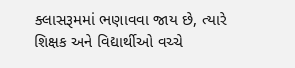ક્લાસરૂમમાં ભણાવવા જાય છે, ત્યારે શિક્ષક અને વિદ્યાર્થીઓ વચ્ચે